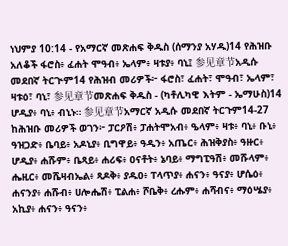ነህምያ 10:14 - የአማርኛ መጽሐፍ ቅዱስ (ሰማንያ አሃዱ)14 የሕዝቡ አለቆች ፋሮስ፥ ፈሐት ሞዓብ፥ ኤላም፥ ዛቱያ፥ ባኒ፤ 参见章节አዲሱ መደበኛ ትርጒም14 የሕዝብ መሪዎች፦ ፋሮስ፣ ፈሐት፣ ሞዓብ፣ ኤላም፣ ዛቱዕ፣ ባኒ፣ 参见章节መጽሐፍ ቅዱስ - (ካቶሊካዊ እትም - ኤማሁስ)14 ሆዲያ፥ ባኒ፥ ብኒኑ። 参见章节አማርኛ አዲሱ መደበኛ ትርጉም14-27 ከሕዝቡ መሪዎች ወገን፦ ፓርዖሽ፥ ፓሐትሞአብ፥ ዔላም፥ ዛቱ፥ ባኒ፥ ቡኒ፥ ዓዝጋድ፥ ቤባይ፥ አዶኒያ፥ ቢግዋይ፥ ዓዲን፥ አጤር፥ ሕዝቅያስ፥ ዓዙር፥ ሆዲያ፥ ሐሹም፥ ቤጻይ፥ ሐሪፍ፥ ዐናቶት፥ ኔባይ፥ ማግፒዓሽ፥ መሹላም፥ ሔዚር፥ መሼዛብኤል፥ ጻዶቅ፥ ያዱዐ፥ ፐላጥያ፥ ሐናን፥ ዓናያ፥ ሆሴዕ፥ ሐናንያ፥ ሐሹብ፥ ሀሎሔሽ፥ ፒልሐ፥ ሾቤቅ፥ ረሑም፥ ሐሻብና፥ ማዕሤያ፥ አኪያ፥ ሐናን፥ ዓናን፥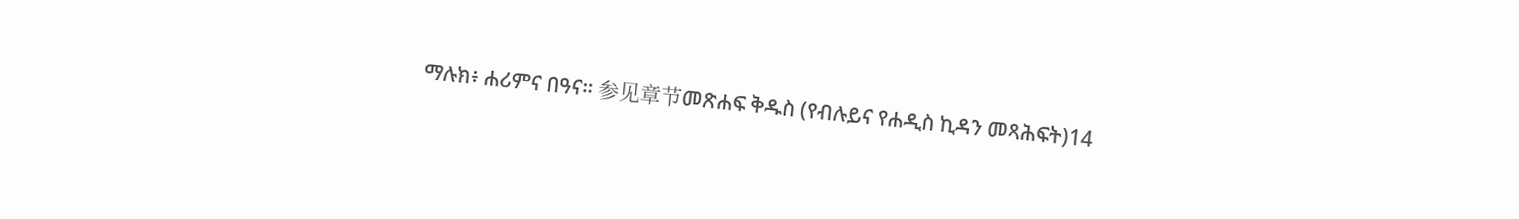ማሉክ፥ ሐሪምና በዓና። 参见章节መጽሐፍ ቅዱስ (የብሉይና የሐዲስ ኪዳን መጻሕፍት)14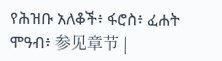የሕዝቡ አለቆች፥ ፋሮስ፥ ፈሐት ሞዓብ፥ 参见章节 |